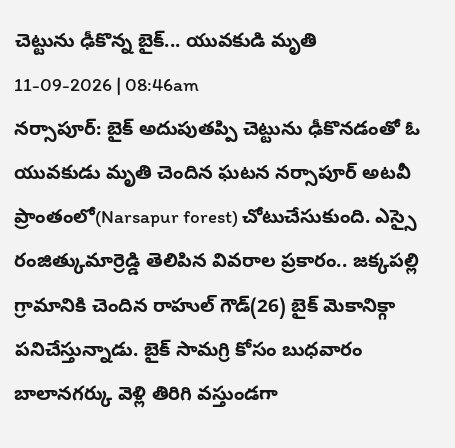చెట్టును ఢీకొన్న బైక్... యువకుడి మృతి
11-09-2026 | 08:46am
నర్సాపూర్: బైక్ అదుపుతప్పి చెట్టును ఢీకొనడంతో ఓ యువకుడు మృతి చెందిన ఘటన నర్సాపూర్ అటవీ ప్రాంతంలో(Narsapur forest) చోటుచేసుకుంది. ఎస్సై రంజిత్కుమార్రెడ్డి తెలిపిన వివరాల ప్రకారం.. జక్కపల్లి గ్రామానికి చెందిన రాహుల్ గౌడ్(26) బైక్ మెకానిక్గా పనిచేస్తున్నాడు. బైక్ సామగ్రి కోసం బుధవారం బాలానగర్కు వెళ్లి తిరిగి వస్తుండగా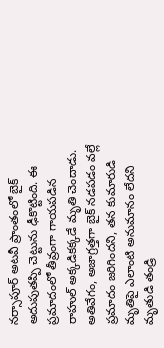నర్సాపూర్ అటవీ ప్రాంతంలో బైక్ అదుపుతప్పి చెట్టును ఢీకొట్టింది. ఈ ప్రమాదంలో తీవ్రంగా గాయపడిన రాహుల్ అక్కడికక్కడే మృతి చెందాడు. అతివేగం, అజాగ్రత్తగా బైక్ నడపడం వల్లే ప్రమాదం జరిగిందని, తన కుమారుడి మృతిపై ఎలాంటి అనుమానం లేదని మృతుడి తండ్రి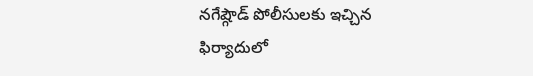నగేష్గౌడ్ పోలీసులకు ఇచ్చిన ఫిర్యాదులో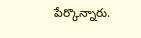పేర్కొన్నారు.